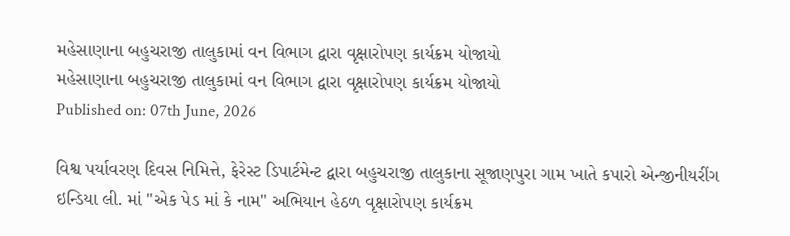મહેસાણાના બહુચરાજી તાલુકામાં વન વિભાગ દ્વારા વૃક્ષારોપણ કાર્યક્રમ યોજાયો
મહેસાણાના બહુચરાજી તાલુકામાં વન વિભાગ દ્વારા વૃક્ષારોપણ કાર્યક્રમ યોજાયો
Published on: 07th June, 2026

વિશ્વ પર્યાવરણ દિવસ નિમિત્તે, ફેરેસ્ટ ડિપાર્ટમેન્ટ દ્વારા બહુચરાજી તાલુકાના સૂજાણપુરા ગામ ખાતે કપારો એન્જીનીયરીંગ ઇન્ડિયા લી. માં "એક પેડ માં કે નામ" અભિયાન હેઠળ વૃક્ષારોપણ કાર્યક્રમ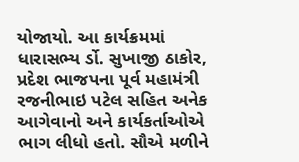યોજાયો. આ કાર્યક્રમમાં ધારાસભ્ય ર્ડો. સુખાજી ઠાકોર, પ્રદેશ ભાજપના પૂર્વ મહામંત્રી રજનીભાઇ પટેલ સહિત અનેક આગેવાનો અને કાર્યકર્તાઓએ ભાગ લીધો હતો. સૌએ મળીને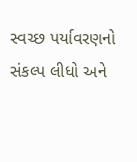સ્વચ્છ પર્યાવરણનો સંકલ્પ લીધો અને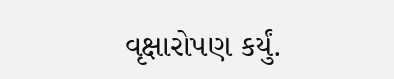વૃક્ષારોપણ કર્યું.